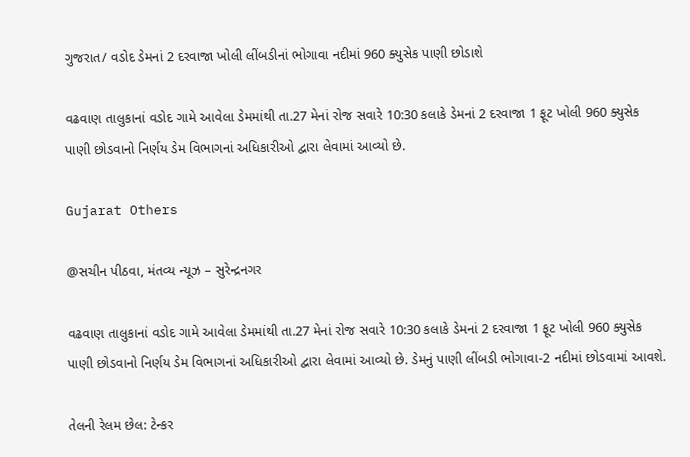ગુજરાત/ વડોદ ડેમનાં 2 દરવાજા ખોલી લીંબડીનાં ભોગાવા નદીમાં 960 ક્યુસેક પાણી છોડાશે

વઢવાણ તાલુકાનાં વડોદ ગામે આવેલા ડેમમાંથી તા.27 મેનાં રોજ સવારે 10:30 કલાકે ડેમનાં 2 દરવાજા 1 ફૂટ ખોલી 960 ક્યુસેક પાણી છોડવાનો નિર્ણય ડેમ વિભાગનાં અધિકારીઓ દ્વારા લેવામાં આવ્યો છે.

Gujarat Others

@સચીન પીઠવા, મંતવ્ય ન્યૂઝ – સુરેન્દ્રનગર

વઢવાણ તાલુકાનાં વડોદ ગામે આવેલા ડેમમાંથી તા.27 મેનાં રોજ સવારે 10:30 કલાકે ડેમનાં 2 દરવાજા 1 ફૂટ ખોલી 960 ક્યુસેક પાણી છોડવાનો નિર્ણય ડેમ વિભાગનાં અધિકારીઓ દ્વારા લેવામાં આવ્યો છે. ડેમનું પાણી લીંબડી ભોગાવા-2 નદીમાં છોડવામાં આવશે.

તેલની રેલમ છેલ: ટેન્કર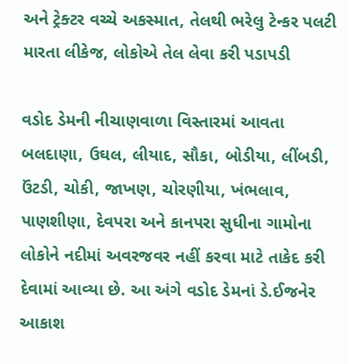અને ટ્રેક્ટર વચ્ચે અકસ્માત, તેલથી ભરેલુ ટેન્કર પલટી મારતા લીકેજ, લોકોએ તેલ લેવા કરી પડાપડી

વડોદ ડેમની નીચાણવાળા વિસ્તારમાં આવતા બલદાણા, ઉઘલ, લીયાદ, સૌકા, બોડીયા, લીંબડી, ઉંટડી, ચોકી, જાખણ, ચોરણીયા, ખંભલાવ, પાણશીણા, દેવપરા અને કાનપરા સુધીના ગામોના લોકોને નદીમાં અવરજવર નહીં કરવા માટે તાકેદ કરી દેવામાં આવ્યા છે. આ અંગે વડોદ ડેમનાં ડે.ઈજનેર આકાશ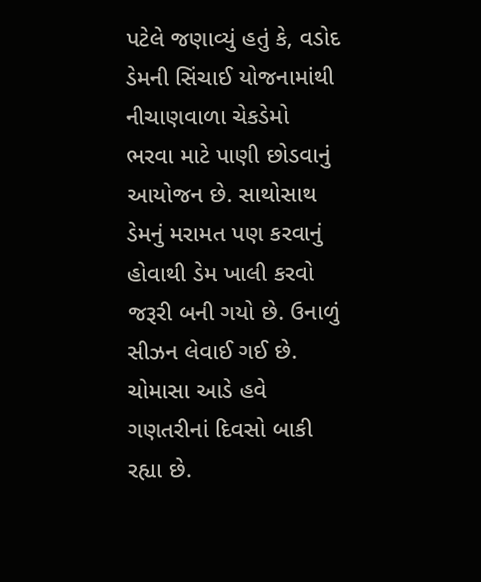પટેલે જણાવ્યું હતું કે, વડોદ ડેમની સિંચાઈ યોજનામાંથી નીચાણવાળા ચેકડેમો ભરવા માટે પાણી છોડવાનું આયોજન છે. સાથોસાથ ડેમનું મરામત પણ કરવાનું હોવાથી ડેમ ખાલી કરવો જરૂરી બની ગયો છે. ઉનાળું સીઝન લેવાઈ ગઈ છે. ચોમાસા આડે હવે ગણતરીનાં દિવસો બાકી રહ્યા છે.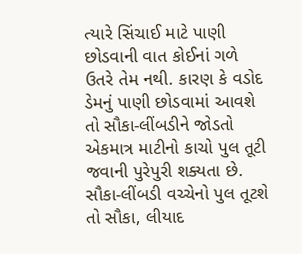ત્યારે સિંચાઈ માટે પાણી છોડવાની વાત કોઈનાં ગળે ઉતરે તેમ નથી. કારણ કે વડોદ ડેમનું પાણી છોડવામાં આવશે તો સૌકા-લીંબડીને જોડતો એકમાત્ર માટીનો કાચો પુલ તૂટી જવાની પુરેપુરી શક્યતા છે. સૌકા-લીંબડી વચ્ચેનો પુલ તૂટશે તો સૌકા, લીયાદ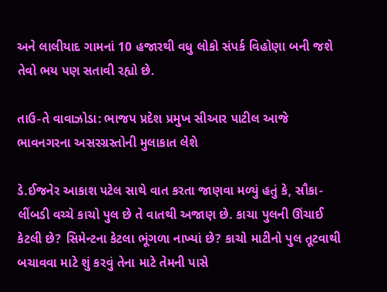અને લાલીયાદ ગામનાં 10 હજારથી વધુ લોકો સંપર્ક વિહોણા બની જશે તેવો ભય પણ સતાવી રહ્યો છે.

તાઉ-તે વાવાઝોડા: ભાજપ પ્રદેશ પ્રમુખ સીઆર પાટીલ આજે ભાવનગરના અસરગ્રસ્તોની મુલાકાત લેશે

ડે.ઈજનેર આકાશ પટેલ સાથે વાત કરતા જાણવા મળ્યું હતું કે, સૌકા-લીંબડી વચ્ચે કાચો પુલ છે તે વાતથી અજાણ છે. કાચા પુલની ઊંચાઈ કેટલી છે? સિમેન્ટના કેટલા ભૂંગળા નાખ્યાં છે? કાચો માટીનો પુલ તૂટવાથી બચાવવા માટે શું કરવું તેના માટે તેમની પાસે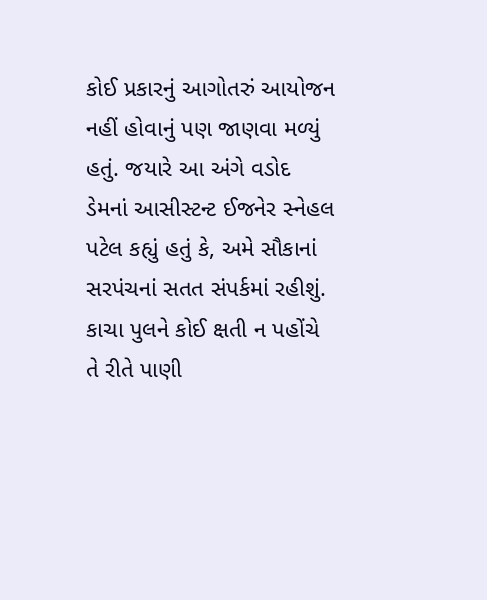કોઈ પ્રકારનું આગોતરું આયોજન નહીં હોવાનું પણ જાણવા મળ્યું હતું. જયારે આ અંગે વડોદ ડેમનાં આસીસ્ટન્ટ ઈજનેર સ્નેહલ પટેલ કહ્યું હતું કે, અમે સૌકાનાં સરપંચનાં સતત સંપર્કમાં રહીશું. કાચા પુલને કોઈ ક્ષતી ન પહોંચે તે રીતે પાણી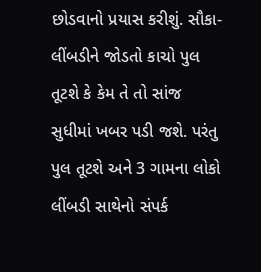છોડવાનો પ્રયાસ કરીશું. સૌકા-લીંબડીને જોડતો કાચો પુલ તૂટશે કે કેમ તે તો સાંજ સુધીમાં ખબર પડી જશે. પરંતુ પુલ તૂટશે અને 3 ગામના લોકો લીંબડી સાથેનો સંપર્ક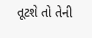તૂટશે તો તેની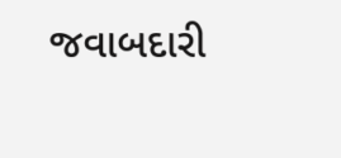જવાબદારી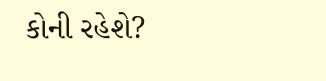કોની રહેશે?